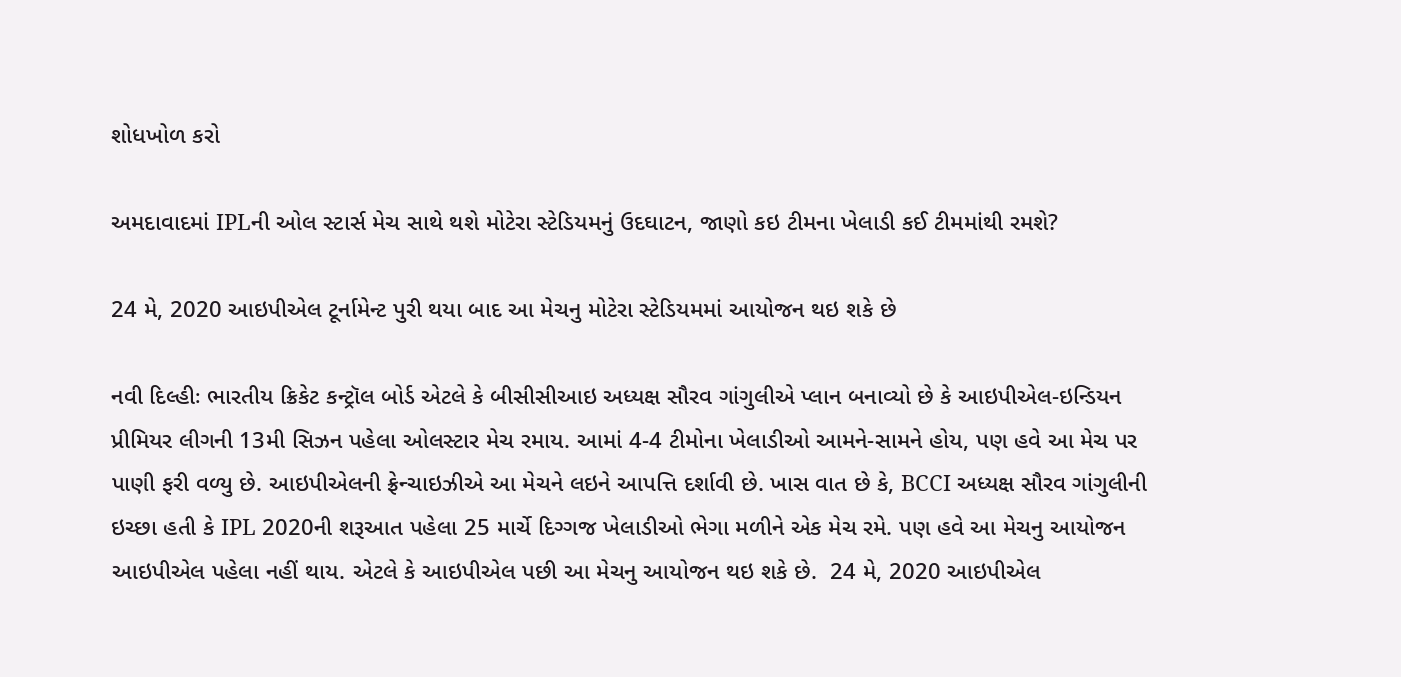શોધખોળ કરો

અમદાવાદમાં IPLની ઓલ સ્ટાર્સ મેચ સાથે થશે મોટેરા સ્ટેડિયમનું ઉદઘાટન, જાણો કઇ ટીમના ખેલાડી કઈ ટીમમાંથી રમશે?

24 મે, 2020 આઇપીએલ ટૂર્નામેન્ટ પુરી થયા બાદ આ મેચનુ મોટેરા સ્ટેડિયમમાં આયોજન થઇ શકે છે

નવી દિલ્હીઃ ભારતીય ક્રિકેટ કન્ટ્રૉલ બોર્ડ એટલે કે બીસીસીઆઇ અધ્યક્ષ સૌરવ ગાંગુલીએ પ્લાન બનાવ્યો છે કે આઇપીએલ-ઇન્ડિયન પ્રીમિયર લીગની 13મી સિઝન પહેલા ઓલસ્ટાર મેચ રમાય. આમાં 4-4 ટીમોના ખેલાડીઓ આમને-સામને હોય, પણ હવે આ મેચ પર પાણી ફરી વળ્યુ છે. આઇપીએલની ફ્રેન્ચાઇઝીએ આ મેચને લઇને આપત્તિ દર્શાવી છે. ખાસ વાત છે કે, BCCI અધ્યક્ષ સૌરવ ગાંગુલીની ઇચ્છા હતી કે IPL 2020ની શરૂઆત પહેલા 25 માર્ચે દિગ્ગજ ખેલાડીઓ ભેગા મળીને એક મેચ રમે. પણ હવે આ મેચનુ આયોજન આઇપીએલ પહેલા નહીં થાય. એટલે કે આઇપીએલ પછી આ મેચનુ આયોજન થઇ શકે છે.  24 મે, 2020 આઇપીએલ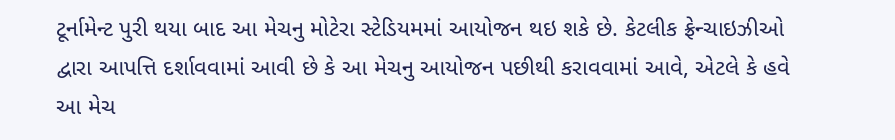ટૂર્નામેન્ટ પુરી થયા બાદ આ મેચનુ મોટેરા સ્ટેડિયમમાં આયોજન થઇ શકે છે. કેટલીક ફ્રેન્ચાઇઝીઓ દ્વારા આપત્તિ દર્શાવવામાં આવી છે કે આ મેચનુ આયોજન પછીથી કરાવવામાં આવે, એટલે કે હવે આ મેચ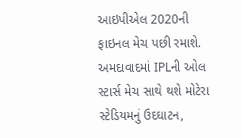આઇપીએલ 2020ની ફાઇનલ મેચ પછી રમાશે. અમદાવાદમાં IPLની ઓલ સ્ટાર્સ મેચ સાથે થશે મોટેરા સ્ટેડિયમનું ઉદઘાટન,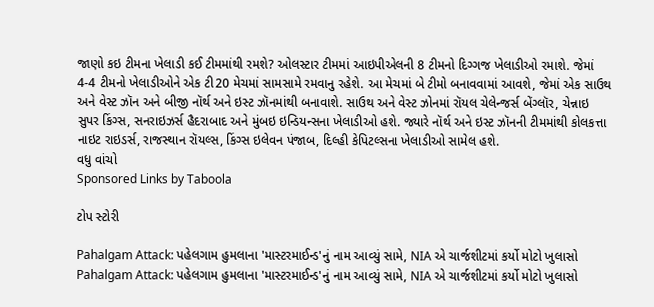જાણો કઇ ટીમના ખેલાડી કઈ ટીમમાંથી રમશે? ઓલસ્ટાર ટીમમાં આઇપીએલની 8 ટીમનો દિગ્ગજ ખેલાડીઓ રમાશે. જેમાં 4-4 ટીમનો ખેલાડીઓને એક ટી20 મેચમાં સામસામે રમવાનુ રહેશે. આ મેચમાં બે ટીમો બનાવવામાં આવશે, જેમાં એક સાઉથ અને વેસ્ટ ઝૉન અને બીજી નૉર્થ અને ઇસ્ટ ઝૉનમાંથી બનાવાશે. સાઉથ અને વેસ્ટ ઝોનમાં રૉયલ ચેલેન્જર્સ બેંગ્લૉર, ચેન્નાઇ સુપર કિંગ્સ, સનરાઇઝર્સ હૈદરાબાદ અને મુંબઇ ઇન્ડિયન્સના ખેલાડીઓ હશે. જ્યારે નૉર્થ અને ઇસ્ટ ઝૉનની ટીમમાંથી કોલકત્તા નાઇટ રાઇડર્સ, રાજસ્થાન રૉયલ્સ, કિંગ્સ ઇલેવન પંજાબ, દિલ્હી કેપિટલ્સના ખેલાડીઓ સામેલ હશે.
વધુ વાંચો
Sponsored Links by Taboola

ટોપ સ્ટોરી

Pahalgam Attack: પહેલગામ હુમલાના 'માસ્ટરમાઈન્ડ'નું નામ આવ્યું સામે, NIA એ ચાર્જશીટમાં કર્યો મોટો ખુલાસો
Pahalgam Attack: પહેલગામ હુમલાના 'માસ્ટરમાઈન્ડ'નું નામ આવ્યું સામે, NIA એ ચાર્જશીટમાં કર્યો મોટો ખુલાસો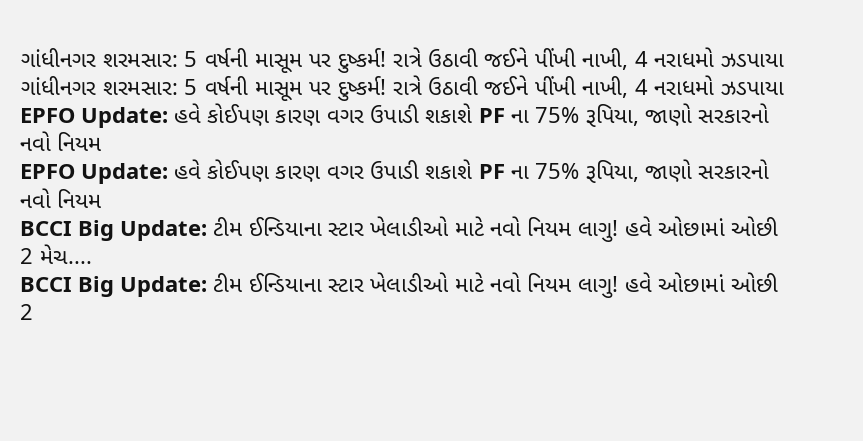ગાંધીનગર શરમસાર: 5 વર્ષની માસૂમ પર દુષ્કર્મ! રાત્રે ઉઠાવી જઈને પીંખી નાખી, 4 નરાધમો ઝડપાયા
ગાંધીનગર શરમસાર: 5 વર્ષની માસૂમ પર દુષ્કર્મ! રાત્રે ઉઠાવી જઈને પીંખી નાખી, 4 નરાધમો ઝડપાયા
EPFO Update: હવે કોઈપણ કારણ વગર ઉપાડી શકાશે PF ના 75% રૂપિયા, જાણો સરકારનો નવો નિયમ
EPFO Update: હવે કોઈપણ કારણ વગર ઉપાડી શકાશે PF ના 75% રૂપિયા, જાણો સરકારનો નવો નિયમ
BCCI Big Update: ટીમ ઈન્ડિયાના સ્ટાર ખેલાડીઓ માટે નવો નિયમ લાગુ! હવે ઓછામાં ઓછી 2 મેચ....
BCCI Big Update: ટીમ ઈન્ડિયાના સ્ટાર ખેલાડીઓ માટે નવો નિયમ લાગુ! હવે ઓછામાં ઓછી 2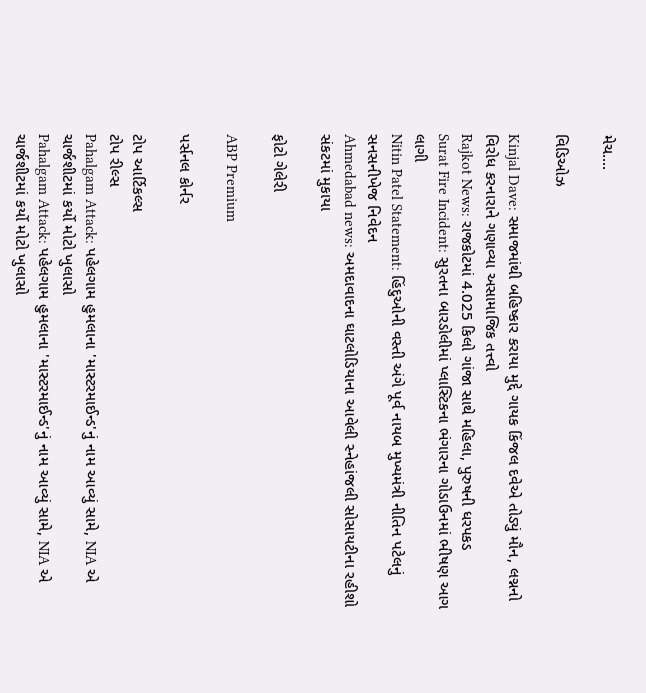મેચ....

વિડિઓઝ

Kinjal Dave: સમાજમાંથી બહિષ્કાર કરાયા મુદ્દે ગાયક કિંજલ દવેએ તોડ્યું મૌન, લગ્નનો વિરોધ કરનારાને ગણાવ્યા અસામાજિક તત્ત્વો
Rajkot News: રાજકોટમાં 4.025 કિલો ગાંજા સાથે મહિલા, પુરુષની ધરપકડ
Surat Fire Incident: સુરતના બારડોલીમાં પ્લાસ્ટિકના ભંગારના ગોડાઉનમાં ભીષણ આગ લાગી
Nitin Patel Statement: હિંદુઓની વસ્તી અંગે પૂર્વ નાયબ મુખ્યમંત્રી નીતિન પટેલનું સનસનીખેજ નિવેદન
Ahmedabad news: અમદાવાદના ઘાટલોડિયાના આવેલી સ્નેહાંજલી સોસાયટીના રહીશો સંકટમાં મુકાયા

ફોટો ગેલેરી

ABP Premium

પર્સનલ કોર્નર

ટોપ આર્ટિકલ્સ
ટોપ રીલ્સ
Pahalgam Attack: પહેલગામ હુમલાના 'માસ્ટરમાઈન્ડ'નું નામ આવ્યું સામે, NIA એ ચાર્જશીટમાં કર્યો મોટો ખુલાસો
Pahalgam Attack: પહેલગામ હુમલાના 'માસ્ટરમાઈન્ડ'નું નામ આવ્યું સામે, NIA એ ચાર્જશીટમાં કર્યો મોટો ખુલાસો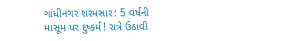ગાંધીનગર શરમસાર: 5 વર્ષની માસૂમ પર દુષ્કર્મ! રાત્રે ઉઠાવી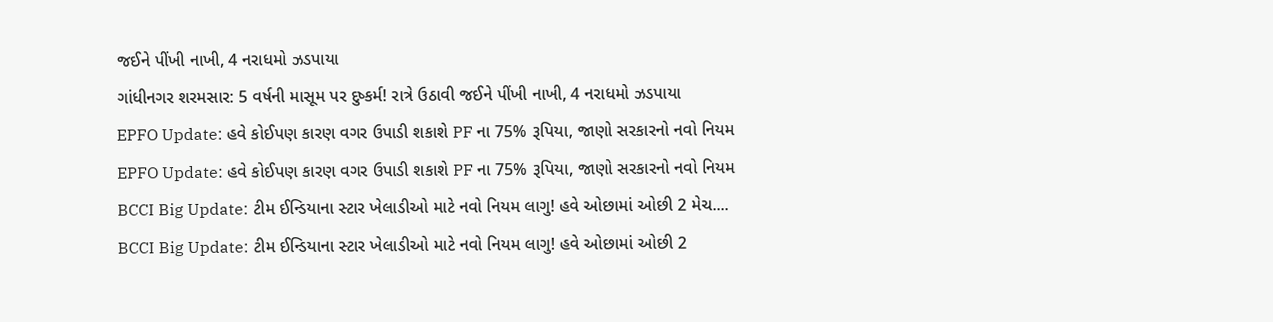જઈને પીંખી નાખી, 4 નરાધમો ઝડપાયા
ગાંધીનગર શરમસાર: 5 વર્ષની માસૂમ પર દુષ્કર્મ! રાત્રે ઉઠાવી જઈને પીંખી નાખી, 4 નરાધમો ઝડપાયા
EPFO Update: હવે કોઈપણ કારણ વગર ઉપાડી શકાશે PF ના 75% રૂપિયા, જાણો સરકારનો નવો નિયમ
EPFO Update: હવે કોઈપણ કારણ વગર ઉપાડી શકાશે PF ના 75% રૂપિયા, જાણો સરકારનો નવો નિયમ
BCCI Big Update: ટીમ ઈન્ડિયાના સ્ટાર ખેલાડીઓ માટે નવો નિયમ લાગુ! હવે ઓછામાં ઓછી 2 મેચ....
BCCI Big Update: ટીમ ઈન્ડિયાના સ્ટાર ખેલાડીઓ માટે નવો નિયમ લાગુ! હવે ઓછામાં ઓછી 2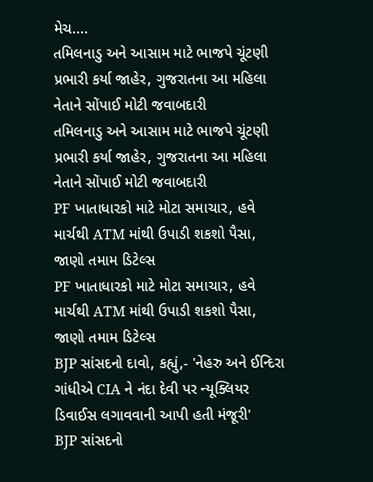મેચ....
તમિલનાડુ અને આસામ માટે ભાજપે ચૂંટણી પ્રભારી કર્યા જાહેર, ગુજરાતના આ મહિલા નેતાને સોંપાઈ મોટી જવાબદારી
તમિલનાડુ અને આસામ માટે ભાજપે ચૂંટણી પ્રભારી કર્યા જાહેર, ગુજરાતના આ મહિલા નેતાને સોંપાઈ મોટી જવાબદારી
PF ખાતાધારકો માટે મોટા સમાચાર, હવે માર્ચથી ATM માંથી ઉપાડી શકશો પૈસા, જાણો તમામ ડિટેલ્સ
PF ખાતાધારકો માટે મોટા સમાચાર, હવે માર્ચથી ATM માંથી ઉપાડી શકશો પૈસા, જાણો તમામ ડિટેલ્સ
BJP સાંસદનો દાવો, કહ્યું,- 'નેહરુ અને ઈન્દિરા ગાંધીએ CIA ને નંદા દેવી પર ન્યૂક્લિયર ડિવાઈસ લગાવવાની આપી હતી મંજૂરી'
BJP સાંસદનો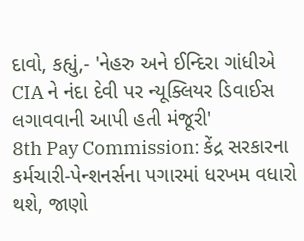દાવો, કહ્યું,- 'નેહરુ અને ઈન્દિરા ગાંધીએ CIA ને નંદા દેવી પર ન્યૂક્લિયર ડિવાઈસ લગાવવાની આપી હતી મંજૂરી'
8th Pay Commission: કેંદ્ર સરકારના કર્મચારી-પેન્શનર્સના પગારમાં ધરખમ વધારો થશે, જાણો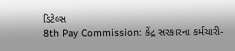ડિટેલ્સ
8th Pay Commission: કેંદ્ર સરકારના કર્મચારી-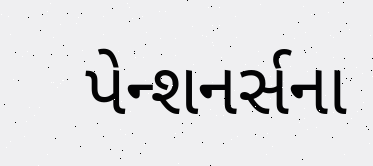પેન્શનર્સના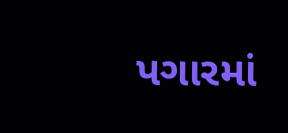પગારમાં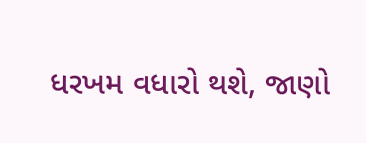ધરખમ વધારો થશે, જાણો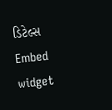ડિટેલ્સ
Embed widget